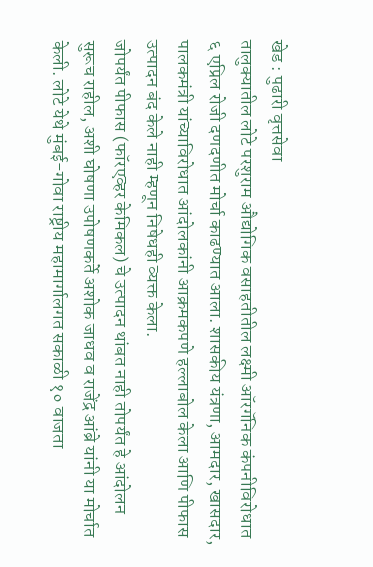खेड : पुढारी वृत्तसेवा
तालुक्यातील लोटे परशुराम औद्योगिक वसाहतीतील लक्ष्मी ऑरगॅनिक कंपनीविरोधात ६ एप्रिल रोजी दणदणीत मोर्चा काढण्यात आला. शासकीय यंत्रणा, आमदार, खासदार, पालकमंत्री यांच्याविरोधात आंदोलकांनी आक्रमकपणे हल्लाबोल केला आणि पीफास उत्पादन बंद केले नाही म्हणून निषेधही व्यक्त केला.
जोपर्यंत पीफास (फॉरएव्हर केमिकल) चे उत्पादन थांबत नाही तोपर्यंत हे आंदोलन सुरूच राहील, अशी घोषणा उपोषणकर्ते अशोक जाधव व राजेंद्र आंब्रे यांनी या मोर्चात केली. लोटे येथे मुंबई-गोवा राष्ट्रीय महामार्गालगत सकाळी १० वाजता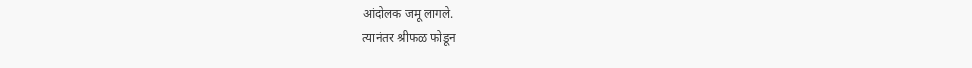आंदोलक जमू लागले.
त्यानंतर श्रीफळ फोडून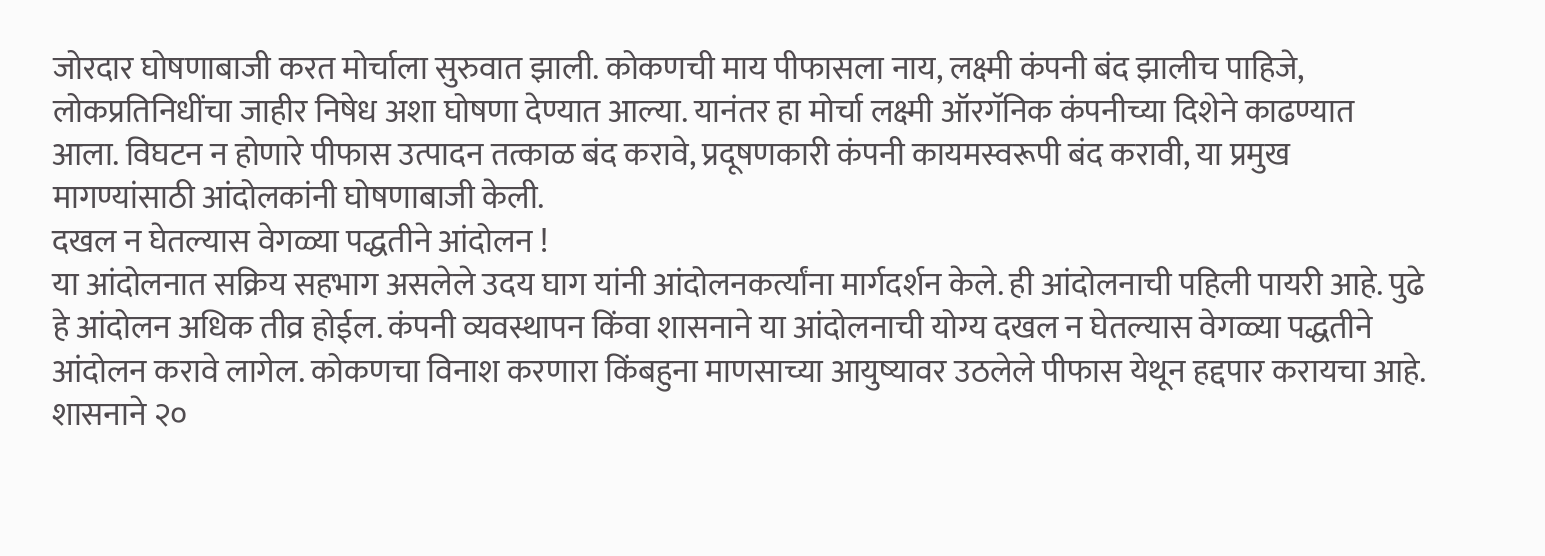जोरदार घोषणाबाजी करत मोर्चाला सुरुवात झाली. कोकणची माय पीफासला नाय, लक्ष्मी कंपनी बंद झालीच पाहिजे, लोकप्रतिनिधींचा जाहीर निषेध अशा घोषणा देण्यात आल्या. यानंतर हा मोर्चा लक्ष्मी ऑरगॅनिक कंपनीच्या दिशेने काढण्यात आला. विघटन न होणारे पीफास उत्पादन तत्काळ बंद करावे, प्रदूषणकारी कंपनी कायमस्वरूपी बंद करावी, या प्रमुख मागण्यांसाठी आंदोलकांनी घोषणाबाजी केली.
दखल न घेतल्यास वेगळ्या पद्धतीने आंदोलन !
या आंदोलनात सक्रिय सहभाग असलेले उदय घाग यांनी आंदोलनकर्त्यांना मार्गदर्शन केले. ही आंदोलनाची पहिली पायरी आहे. पुढे हे आंदोलन अधिक तीव्र होईल. कंपनी व्यवस्थापन किंवा शासनाने या आंदोलनाची योग्य दखल न घेतल्यास वेगळ्या पद्धतीने आंदोलन करावे लागेल. कोकणचा विनाश करणारा किंबहुना माणसाच्या आयुष्यावर उठलेले पीफास येथून हद्दपार करायचा आहे. शासनाने २०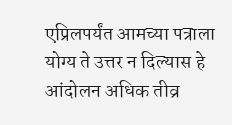एप्रिलपर्यंत आमच्या पत्राला योग्य ते उत्तर न दिल्यास हे आंदोलन अधिक तीव्र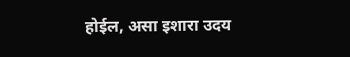होईल, असा इशारा उदय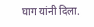घाग यांनी दिला.